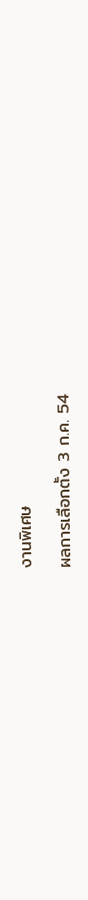งานพิเศษ

ผลการเลือกตั้ง 3 ก.ค. 54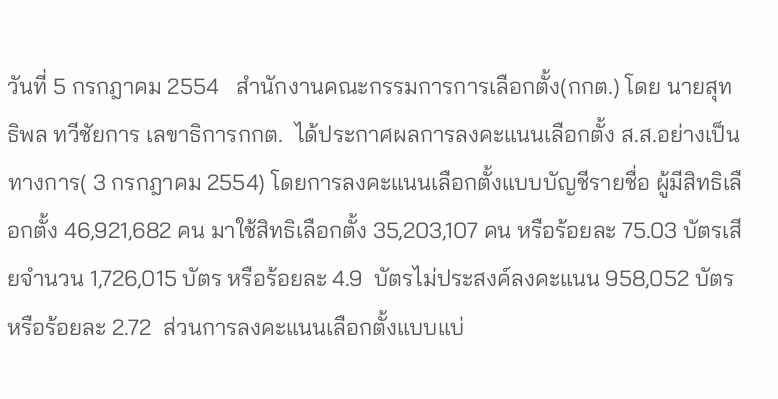วันที่ 5 กรกฎาคม 2554   สำนักงานคณะกรรมการการเลือกตั้ง(กกต.) โดย นายสุทธิพล ทวีชัยการ เลขาธิการกกต.  ได้ประกาศผลการลงคะแนนเลือกตั้ง ส.ส.อย่างเป็นทางการ( 3 กรกฎาคม 2554) โดยการลงคะแนนเลือกตั้งแบบบัญชีรายชื่อ ผู้มีสิทธิเลือกตั้ง 46,921,682 คน มาใช้สิทธิเลือกตั้ง 35,203,107 คน หรือร้อยละ 75.03 บัตรเสียจำนวน 1,726,015 บัตร หรือร้อยละ 4.9  บัตรไม่ประสงค์ลงคะแนน 958,052 บัตร หรือร้อยละ 2.72  ส่วนการลงคะแนนเลือกตั้งแบบแบ่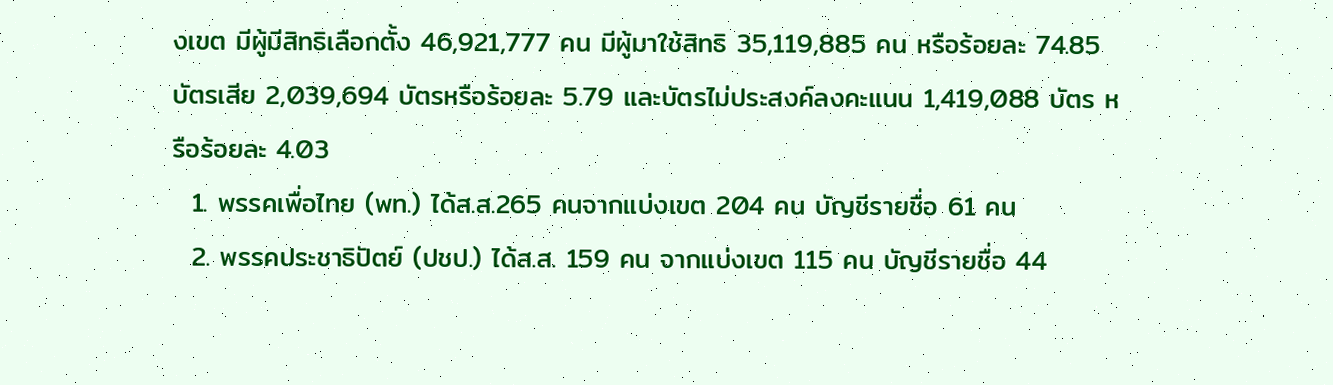งเขต มีผู้มีสิทธิเลือกตั้ง 46,921,777 คน มีผู้มาใช้สิทธิ 35,119,885 คน หรือร้อยละ 74.85 บัตรเสีย 2,039,694 บัตรหรือร้อยละ 5.79 และบัตรไม่ประสงค์ลงคะแนน 1,419,088 บัตร หรือร้อยละ 4.03
  1. พรรคเพื่อไทย (พท.) ได้ส.ส.265 คนจากแบ่งเขต 204 คน บัญชีรายชื่อ 61 คน
  2. พรรคประชาธิปัตย์ (ปชป.) ได้ส.ส. 159 คน จากแบ่งเขต 115 คน บัญชีรายชื่อ 44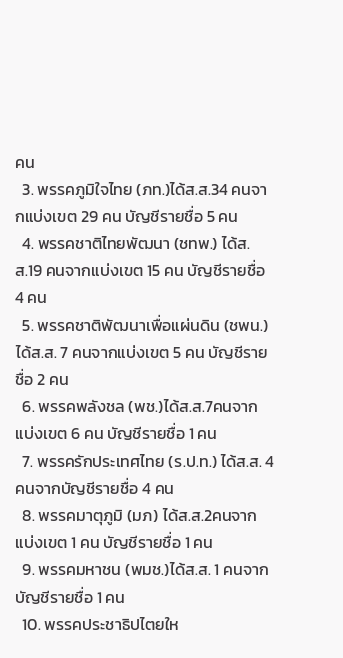คน
  3. พรรคภูมิใจไทย (ภท.)ได้ส.ส.34 คนจากแบ่งเขต 29 คน บัญชีรายชื่อ 5 คน
  4. พรรคชาติไทยพัฒนา (ชทพ.) ได้ส.ส.19 คนจากแบ่งเขต 15 คน บัญชีรายชื่อ 4 คน
  5. พรรคชาติพัฒนาเพื่อแผ่นดิน (ชพน.) ได้ส.ส. 7 คนจากแบ่งเขต 5 คน บัญชีรายชื่อ 2 คน
  6. พรรคพลังชล (พช.)ได้ส.ส.7คนจากแบ่งเขต 6 คน บัญชีรายชื่อ 1 คน
  7. พรรครักประเทศไทย (ร.ป.ท.) ได้ส.ส. 4 คนจากบัญชีรายชื่อ 4 คน
  8. พรรคมาตุภูมิ (มภ) ได้ส.ส.2คนจากแบ่งเขต 1 คน บัญชีรายชื่อ 1 คน
  9. พรรคมหาชน (พมช.)ได้ส.ส. 1 คนจากบัญชีรายชื่อ 1 คน
  10. พรรคประชาธิปไตยให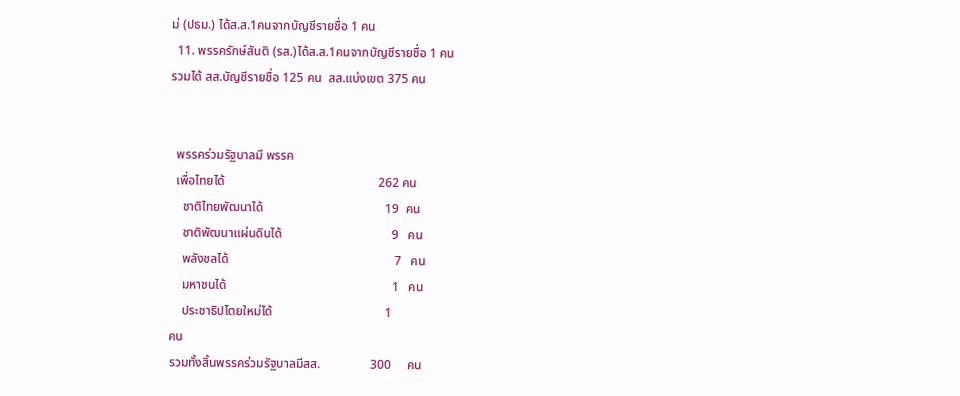ม่ (ปธม.) ได้ส.ส.1คนจากบัญชีรายชื่อ 1 คน
  11. พรรครักษ์สันติ (รส.)ได้ส.ส.1คนจากบัญชีรายชื่อ 1 คน
รวมได้ สส.บัญชีรายชื่อ 125 คน  สส.แบ่งเขต 375 คน


  พรรคร่วมรัฐบาลมี พรรค
  เพื่อไทยได้                                                 262 คน
    ชาติไทยพัฒนาได้                                       19  คน
    ชาติพัฒนาแผ่นดินได้                                   9   คน
    พลังชลได้                                                     7   คน
    มหาชนได้                                                     1   คน
    ประชาธิปไตยใหม่ได้                                    1
คน
รวมทั้งสิ้นพรรคร่วมรัฐบาลมีสส.                300     คน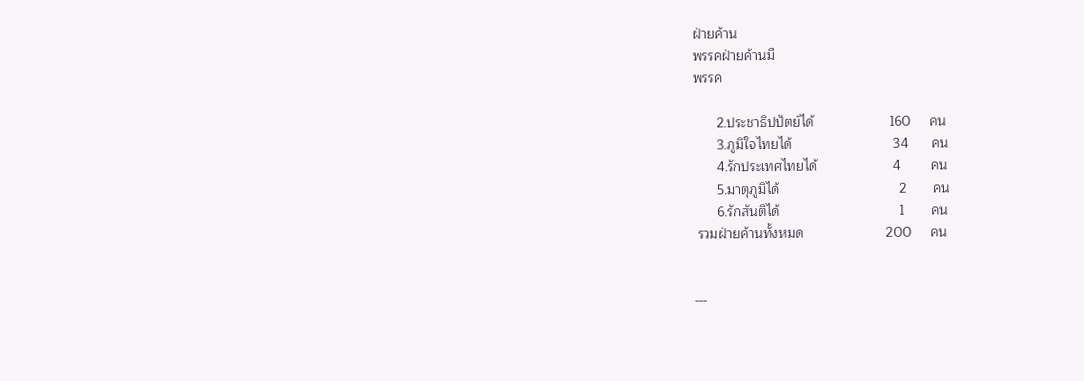ฝ่ายค้าน
พรรคฝ่ายค้านมี
พรรค

      2.ประชาธิปปัตย์ได้                    160     คน
      3.ภูมิใจไทยได้                           34      คน
      4.รักประเทศไทยได้                    4        คน
      5.มาตุภูมิได้                                2       คน
      6.รักสันติได้                                1       คน
 รวมฝ่ายค้านทั้งหมด                      200     คน


---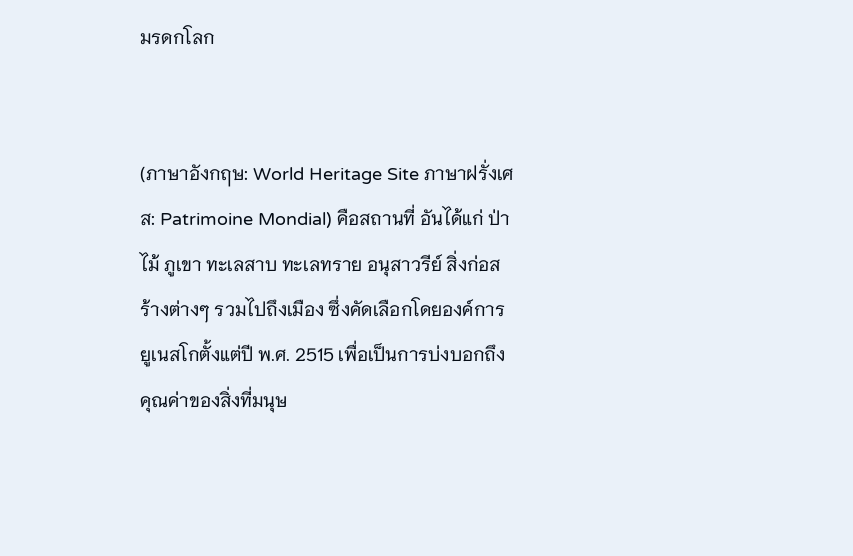มรดกโลก


(ภาษาอังกฤษ: World Heritage Site ภาษาฝรั่งเศส: Patrimoine Mondial) คือสถานที่ อันได้แก่ ป่าไม้ ภูเขา ทะเลสาบ ทะเลทราย อนุสาวรีย์ สิ่งก่อสร้างต่างๆ รวมไปถึงเมือง ซึ่งคัดเลือกโดยองค์การยูเนสโกตั้งแต่ปี พ.ศ. 2515 เพื่อเป็นการบ่งบอกถึงคุณค่าของสิ่งที่มนุษ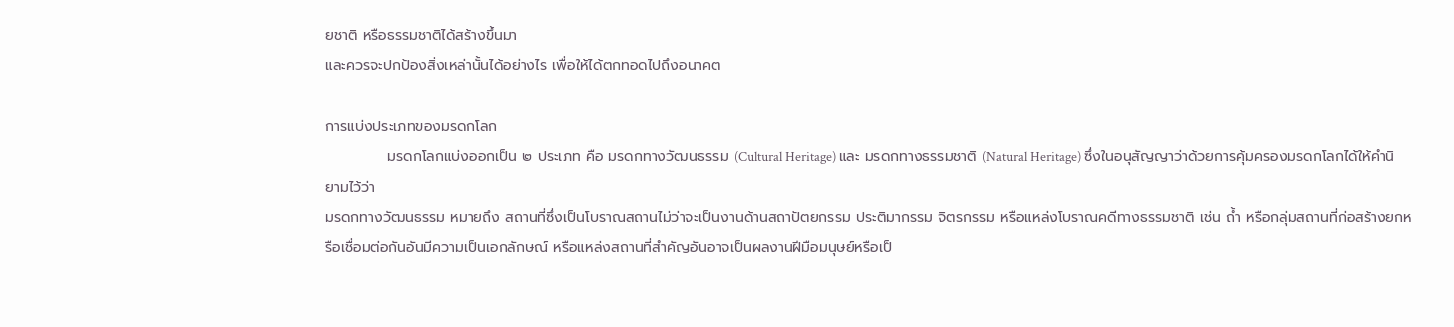ยชาติ หรือธรรมชาติได้สร้างขึ้นมา
และควรจะปกป้องสิ่งเหล่านั้นได้อย่างไร เพื่อให้ได้ตกทอดไปถึงอนาคต

การแบ่งประเภทของมรดกโลก
            มรดกโลกแบ่งออกเป็น ๒ ประเภท คือ มรดกทางวัฒนธรรม (Cultural Heritage) และ มรดกทางธรรมชาติ (Natural Heritage) ซึ่งในอนุสัญญาว่าด้วยการคุ้มครองมรดกโลกได้ให้คำนิยามไว้ว่า
มรดกทางวัฒนธรรม หมายถึง สถานที่ซึ่งเป็นโบราณสถานไม่ว่าจะเป็นงานด้านสถาปัตยกรรม ประติมากรรม จิตรกรรม หรือแหล่งโบราณคดีทางธรรมชาติ เช่น ถ้ำ หรือกลุ่มสถานที่ก่อสร้างยกหรือเชื่อมต่อกันอันมีความเป็นเอกลักษณ์ หรือแหล่งสถานที่สำคัญอันอาจเป็นผลงานฝีมือมนุษย์หรือเป็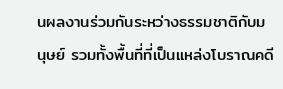นผลงานร่วมกันระหว่างธรรมชาติกับมนุษย์ รวมทั้งพื้นที่ที่เป็นแหล่งโบราณคดี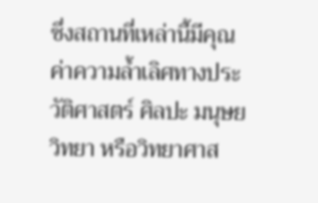ซึ่งสถานที่เหล่านี้มีคุณค่าความล้ำเลิศทางประวัติศาสตร์ ศิลปะ มนุษยวิทยา หรือวิทยาศาส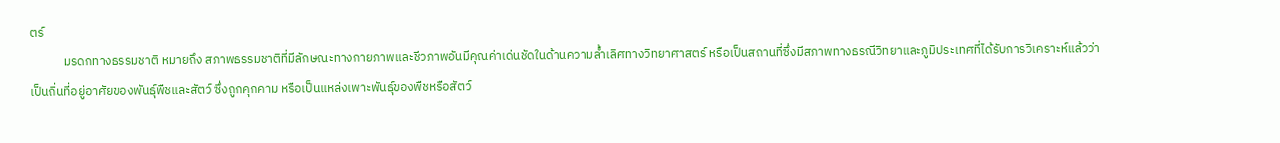ตร์
            มรดกทางธรรมชาติ หมายถึง สภาพธรรมชาติที่มีลักษณะทางกายภาพและชีวภาพอันมีคุณค่าเด่นชัดในด้านความล้ำเลิศทางวิทยาศาสตร์ หรือเป็นสถานที่ซึ่งมีสภาพทางธรณีวิทยาและภูมิประเทศที่ได้รับการวิเคราะห์แล้วว่าเป็นถิ่นที่อยู่อาศัยของพันธุ์พืชและสัตว์ ซึ่งถูกคุกคาม หรือเป็นแหล่งเพาะพันธุ์ของพืชหรือสัตว์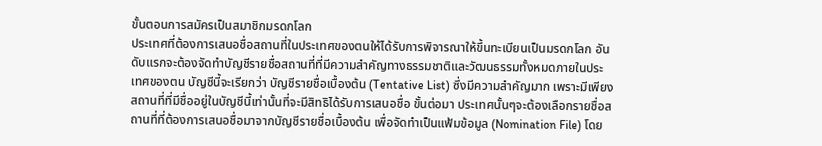ขั้นตอนการสมัครเป็นสมาชิกมรดกโลก
ประเทศที่ต้องการเสนอชื่อสถานที่ในประเทศของตนให้ได้รับการพิจารณาให้ขึ้นทะเบียนเป็นมรดกโลก อันดับแรกจะต้องจัดทำบัญชีรายชื่อสถานที่ที่มีความสำคัญทางธรรมชาติและวัฒนธรรมทั้งหมดภายในประเทศของตน บัญชีนี้จะเรียกว่า บัญชีรายชื่อเบื้องต้น (Tentative List) ซึ่งมีความสำคัญมาก เพราะมีเพียงสถานที่ที่มีชื่ออยู่ในบัญชีนี้เท่านั้นที่จะมีสิทธิได้รับการเสนอชื่อ ขั้นต่อมา ประเทศนั้นๆจะต้องเลือกรายชื่อสถานที่ที่ต้องการเสนอชื่อมาจากบัญชีรายชื่อเบื้องต้น เพื่อจัดทำเป็นแฟ้มข้อมูล (Nomination File) โดย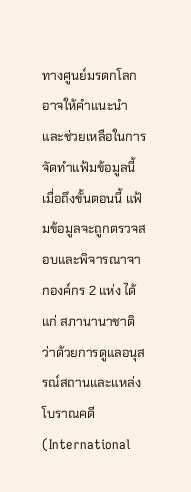ทางศูนย์มรดกโลกอาจให้คำแนะนำและช่วยเหลือในการจัดทำแฟ้มข้อมูลนี้
เมื่อถึงขั้นตอนนี้ แฟ้มข้อมูลจะถูกตรวจสอบและพิจารณาจากองค์กร 2 แห่ง ได้แก่ สภานานาชาติว่าด้วยการดูแลอนุสรณ์สถานและแหล่งโบราณคดี (International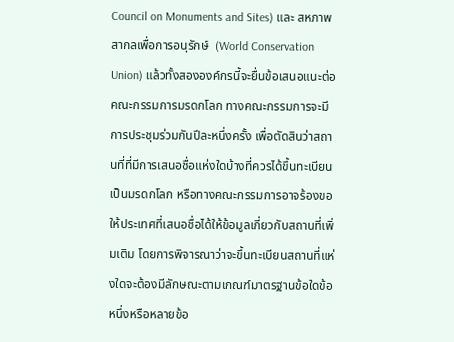Council on Monuments and Sites) และ สหภาพสากลเพื่อการอนุรักษ์  (World Conservation Union) แล้วทั้งสององค์กรนี้จะยื่นข้อเสนอแนะต่อคณะกรรมการมรดกโลก ทางคณะกรรมการจะมีการประชุมร่วมกันปีละหนึ่งครั้ง เพื่อตัดสินว่าสถานที่ที่มีการเสนอชื่อแห่งใดบ้างที่ควรได้ขึ้นทะเบียนเป็นมรดกโลก หรือทางคณะกรรมการอาจร้องขอให้ประเทศที่เสนอชื่อได้ให้ข้อมูลเกี่ยวกับสถานที่เพิ่มเติม โดยการพิจารณาว่าจะขึ้นทะเบียนสถานที่แห่งใดจะต้องมีลักษณะตามเกณฑ์มาตรฐานข้อใดข้อหนึ่งหรือหลายข้อ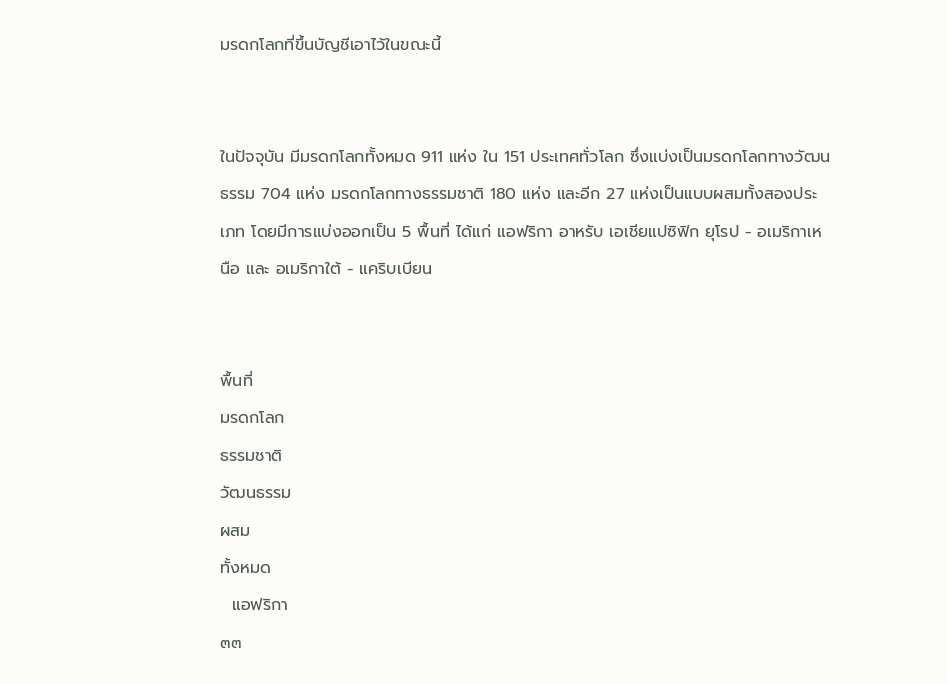มรดกโลกที่ขึ้นบัญชีเอาไว้ในขณะนี้


ในปัจจุบัน มีมรดกโลกทั้งหมด 911 แห่ง ใน 151 ประเทศทั่วโลก ซึ่งแบ่งเป็นมรดกโลกทางวัฒนธรรม 704 แห่ง มรดกโลกทางธรรมชาติ 180 แห่ง และอีก 27 แห่งเป็นแบบผสมทั้งสองประเภท โดยมีการแบ่งออกเป็น 5 พื้นที่ ได้แก่ แอฟริกา อาหรับ เอเชียแปซิฟิก ยุโรป - อเมริกาเหนือ และ อเมริกาใต้ - แคริบเบียน


พื้นที่
มรดกโลก
ธรรมชาติ
วัฒนธรรม
ผสม
ทั้งหมด
  แอฟริกา
๓๓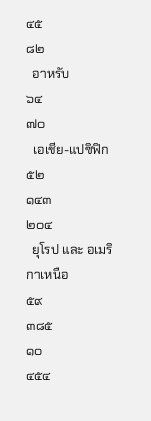๔๕
๘๒
  อาหรับ
๖๔
๗๐
  เอเชีย-แปซิฟิก
๕๒
๑๔๓
๒๐๔
  ยุโรป และ อเมริกาเหนือ
๕๙
๓๘๕
๑๐
๔๕๔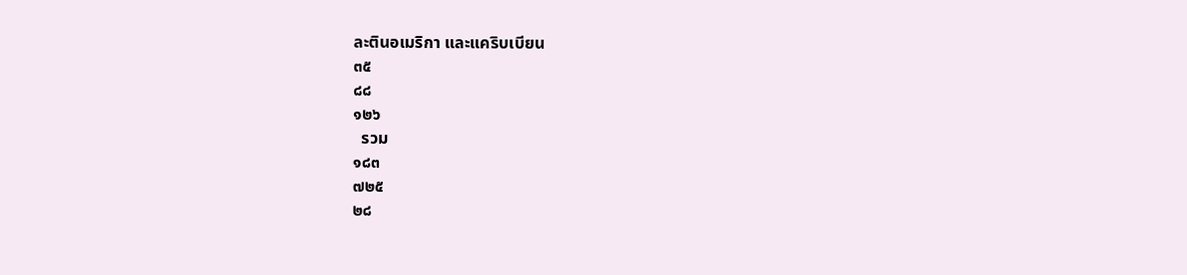ละตินอเมริกา และแคริบเบียน
๓๕
๘๘
๑๒๖
  รวม
๑๘๓
๗๒๕
๒๘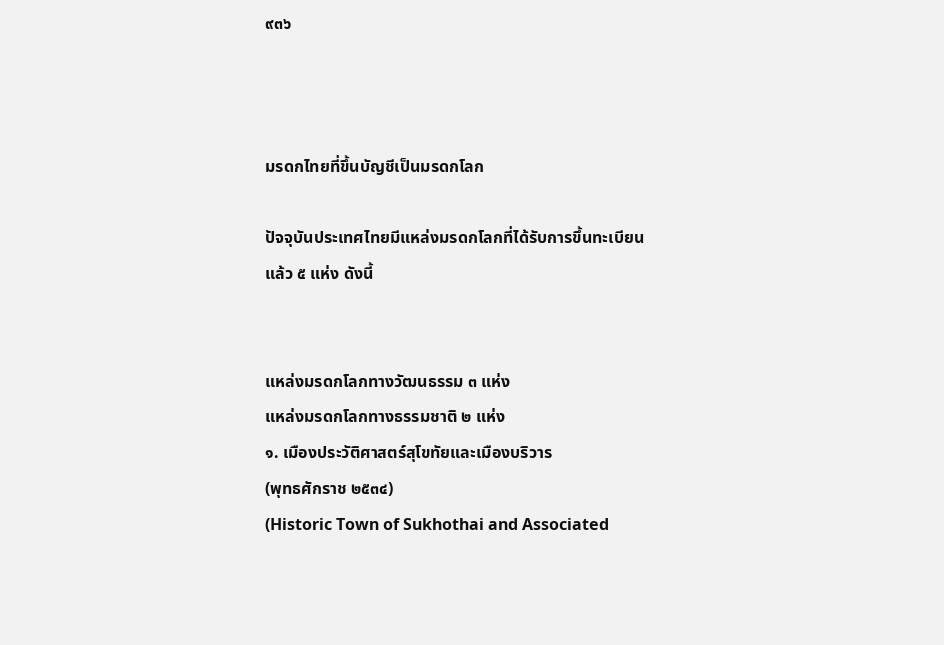๙๓๖



มรดกไทยที่ขึ้นบัญชีเป็นมรดกโลก

ปัจจุบันประเทศไทยมีแหล่งมรดกโลกที่ได้รับการขึ้นทะเบียนแล้ว ๕ แห่ง ดังนี้


แหล่งมรดกโลกทางวัฒนธรรม ๓ แห่ง
แหล่งมรดกโลกทางธรรมชาติ ๒ แห่ง
๑. เมืองประวัติศาสตร์สุโขทัยและเมืองบริวาร
(พุทธศักราช ๒๕๓๔)
(Historic Town of Sukhothai and Associated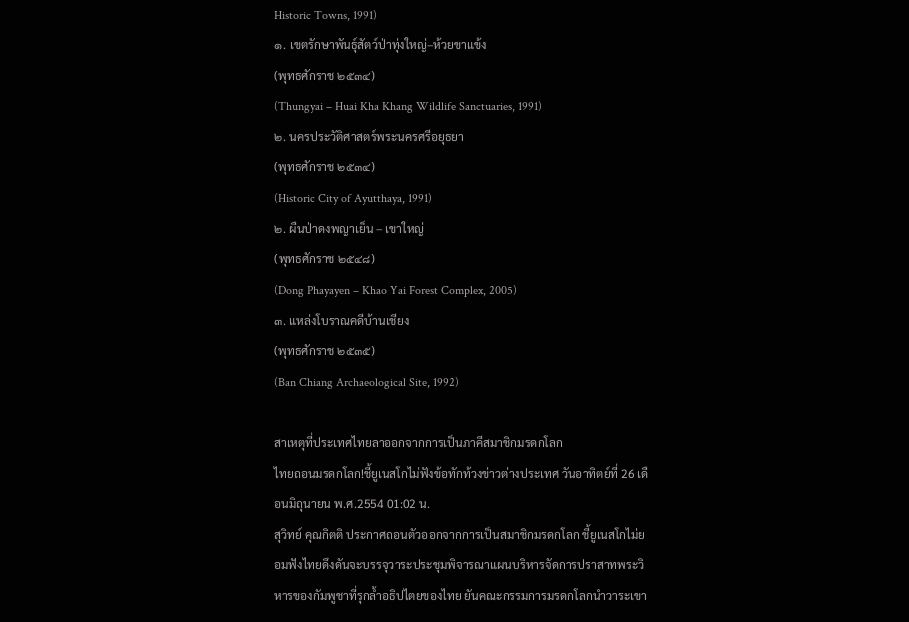Historic Towns, 1991)
๑. เขตรักษาพันธุ์สัตว์ป่าทุ่งใหญ่–ห้วยขาแข้ง
(พุทธศักราช ๒๕๓๔)
(Thungyai – Huai Kha Khang Wildlife Sanctuaries, 1991)
๒. นครประวัติศาสตร์พระนครศรีอยุธยา
(พุทธศักราช ๒๕๓๔)
(Historic City of Ayutthaya, 1991)
๒. ผืนป่าดงพญาเย็น – เขาใหญ่
(พุทธศักราช ๒๕๔๘)
(Dong Phayayen – Khao Yai Forest Complex, 2005)
๓. แหล่งโบราณคดีบ้านเชียง
(พุทธศักราช ๒๕๓๕)
(Ban Chiang Archaeological Site, 1992)

สาเหตุที่ประเทศไทยลาออกจากการเป็นภาคีสมาชิกมรดกโลก
ไทยถอนมรดกโลก!ชี้ยูเนสโกไม่ฟังข้อทักท้วงข่าวต่างประเทศ วันอาทิตย์ที่ 26 เดือนมิถุนายน พ.ศ.2554 01:02 น.
สุวิทย์ คุณกิตติ ประกาศถอนตัวออกจากการเป็นสมาชิกมรดกโลก ชี้ยูเนสโกไม่ยอมฟังไทยดึงดันจะบรรจุวาระประชุมพิจารณาแผนบริหารจัดการปราสาทพระวิหารของกัมพูชาที่รุกล้ำอธิปไตยของไทย ยันคณะกรรมการมรดกโลกนำวาระเขา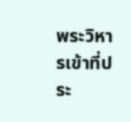พระวิหารเข้าที่ประ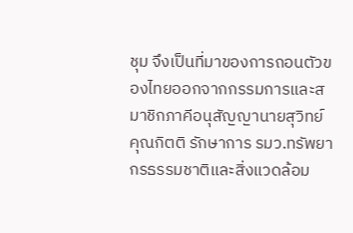ชุม จึงเป็นที่มาของการถอนตัวของไทยออกจากกรรมการและสมาชิกภาคีอนุสัญญานายสุวิทย์ คุณกิตติ รักษาการ รมว.ทรัพยากรธรรมชาติและสิ่งแวดล้อม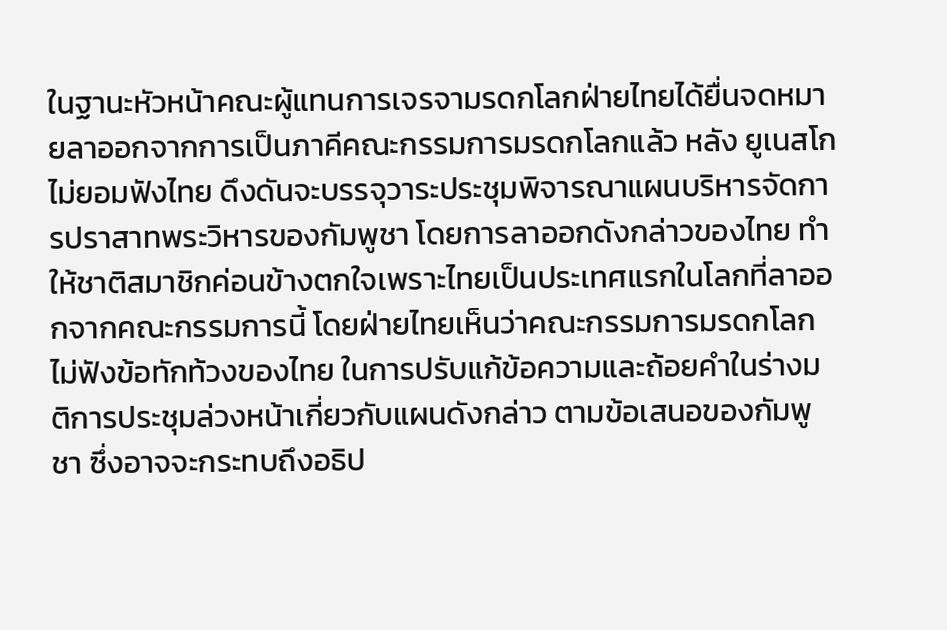ในฐานะหัวหน้าคณะผู้แทนการเจรจามรดกโลกฝ่ายไทยได้ยื่นจดหมายลาออกจากการเป็นภาคีคณะกรรมการมรดกโลกแล้ว หลัง ยูเนสโกไม่ยอมฟังไทย ดึงดันจะบรรจุวาระประชุมพิจารณาแผนบริหารจัดการปราสาทพระวิหารของกัมพูชา โดยการลาออกดังกล่าวของไทย ทำให้ชาติสมาชิกค่อนข้างตกใจเพราะไทยเป็นประเทศแรกในโลกที่ลาออกจากคณะกรรมการนี้ โดยฝ่ายไทยเห็นว่าคณะกรรมการมรดกโลกไม่ฟังข้อทักท้วงของไทย ในการปรับแก้ข้อความและถ้อยคำในร่างมติการประชุมล่วงหน้าเกี่ยวกับแผนดังกล่าว ตามข้อเสนอของกัมพูชา ซึ่งอาจจะกระทบถึงอธิป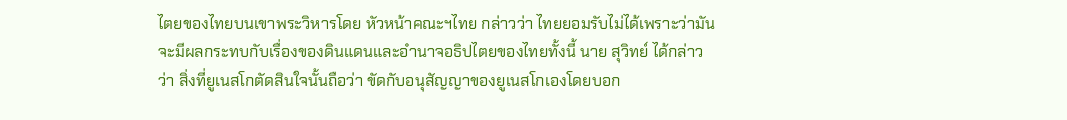ไตยของไทยบนเขาพระวิหารโดย หัวหน้าคณะฯไทย กล่าวว่า ไทยยอมรับไม่ได้เพราะว่ามันจะมีผลกระทบกับเรื่องของดินแดนและอำนาจอธิปไตยของไทยทั้งนี้ นาย สุวิทย์ ได้กล่าวว่า สิ่งที่ยูเนสโกตัดสินใจนั้นถือว่า ขัดกับอนุสัญญาของยูเนสโกเองโดยบอก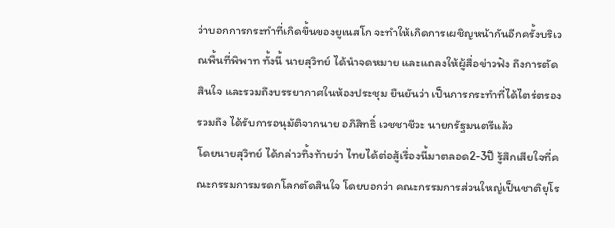ว่าบอกการกระทำที่เกิดขึ้นของยูเนสโก จะทำให้เกิดการเผชิญหน้ากันอีกครั้งบริเวณพื้นที่พิพาท ทั้งนี้ นายสุวิทย์ ได้นำจดหมาย และแถลงให้ผู้สื่อข่าวฟัง ถึงการตัดสินใจ และรวมถึงบรรยากาศในห้องประชุม ยืนยันว่า เป็นการกระทำที่ได้ไตร่ตรอง รวมถึง ได้รับการอนุมัติจากนาย อภิสิทธิ์ เวชชาชีวะ นายกรัฐมนตรีแล้ว
โดยนายสุวิทย์ ได้กล่าวทิ้งท้ายว่า ไทยได้ต่อสู้เรื่องนี้มาตลอด2-3ปี รู้สึกเสียใจที่คณะกรรมการมรดกโลกตัดสินใจ โดยบอกว่า คณะกรรมการส่วนใหญ่เป็นชาติยุโร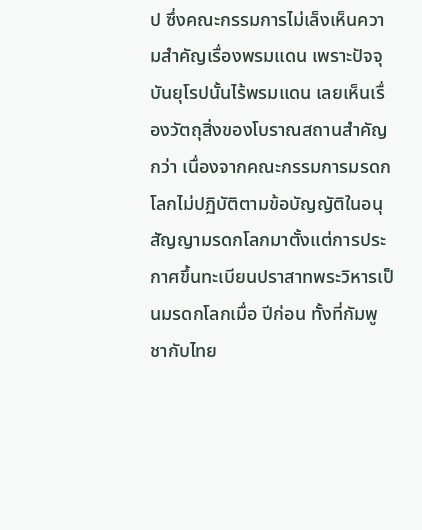ป ซึ่งคณะกรรมการไม่เล็งเห็นความสำคัญเรื่องพรมแดน เพราะปัจจุบันยุโรปนั้นไร้พรมแดน เลยเห็นเรื่องวัตถุสิ่งของโบราณสถานสำคัญกว่า เนื่องจากคณะกรรมการมรดกโลกไม่ปฏิบัติตามข้อบัญญัติในอนุสัญญามรดกโลกมาตั้งแต่การประกาศขึ้นทะเบียนปราสาทพระวิหารเป็นมรดกโลกเมื่อ ปีก่อน ทั้งที่กัมพูชากับไทย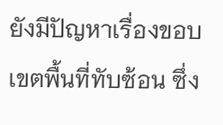ยังมีปัญหาเรื่องขอบเขตพื้นที่ทับซ้อน ซึ่ง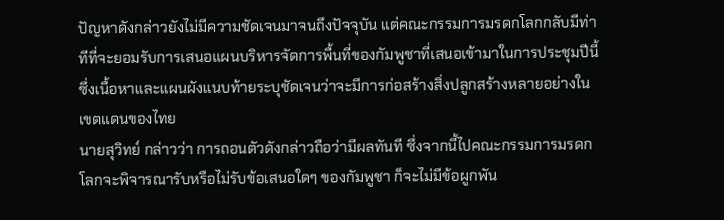ปัญหาดังกล่าวยังไม่มีความชัดเจนมาจนถึงปัจจุบัน แต่คณะกรรมการมรดกโลกกลับมีท่าทีที่จะยอมรับการเสนอแผนบริหารจัดการพื้นที่ของกัมพูชาที่เสนอเข้ามาในการประชุมปีนี้ ซึ่งเนื้อหาและแผนผังแนบท้ายระบุชัดเจนว่าจะมีการก่อสร้างสิ่งปลูกสร้างหลายอย่างในเขตแดนของไทย
นายสุวิทย์ กล่าวว่า การถอนตัวดังกล่าวถือว่ามีผลทันที ซึ่งจากนี้ไปคณะกรรมการมรดกโลกจะพิจารณารับหรือไม่รับข้อเสนอใดๆ ของกัมพูชา ก็จะไม่มีข้อผูกพัน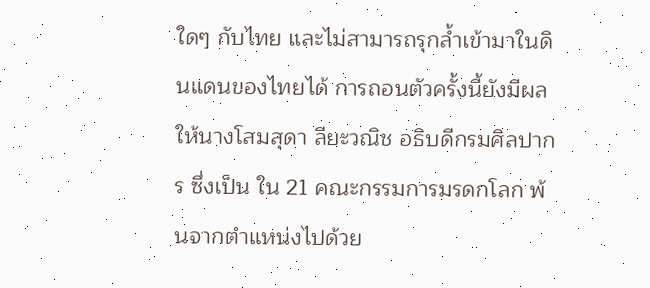ใดๆ กับไทย และไม่สามารถรุกล้ำเข้ามาในดินแดนของไทยได้ การถอนตัวครั้งนี้ยังมีผลให้นางโสมสุดา ลียะวณิช อธิบดีกรมศิลปากร ซึ่งเป็น ใน 21 คณะกรรมการมรดกโลก พ้นจากตำแหน่งไปด้วย